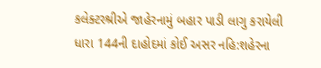કલેક્ટરશ્રીએ જાહેરનામું બહાર પાડી લાગુ કરાયેલી ધારા 144ની દાહોદમાં કોઈ અસર નહિ:શહેરના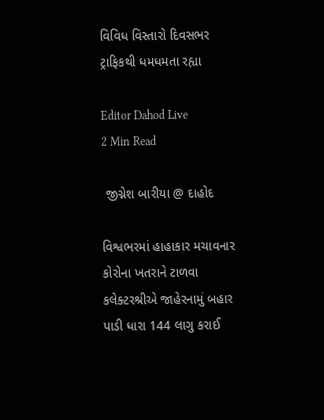વિવિધ વિસ્તારો દિવસભર ટ્રાફિકથી ધમધમતા રહ્યા

Editor Dahod Live
2 Min Read

 જીગ્નેશ બારીયા @ દાહોદ

વિશ્વભરમાં હાહાકાર મચાવનાર કોરોના ખતરાને ટાળવા કલેક્ટરશ્રીએ જાહેરનામું બહાર પાડી ધારા 144 લાગુ કરાઈ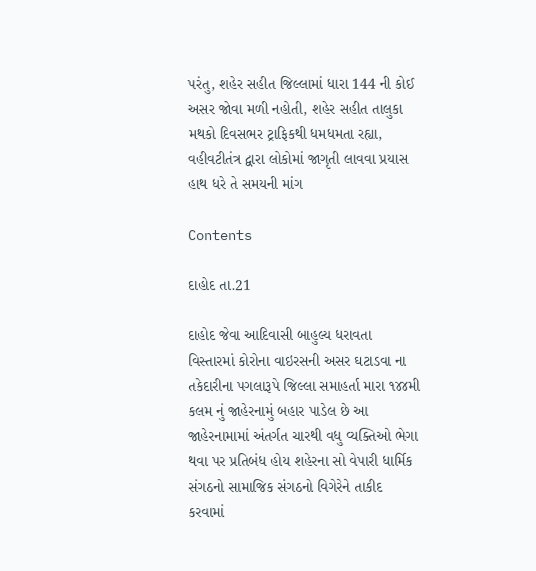પરંતુ, શહેર સહીત જિલ્લામાં ધારા 144 ની કોઈ અસર જોવા મળી નહોતી, શહેર સહીત તાલુકા મથકો દિવસભર ટ્રાફિકથી ધમધમતા રહ્યા, વહીવટીતંત્ર દ્વારા લોકોમાં જાગૃતી લાવવા પ્રયાસ હાથ ધરે તે સમયની માંગ

Contents

દાહોદ તા.21

દાહોદ જેવા આદિવાસી બાહુલ્ય ધરાવતા વિસ્તારમાં કોરોના વાઇરસની અસર ઘટાડવા ના તકેદારીના પગલારૂપે જિલ્લા સમાહર્તા મારા ૧૪૪મી કલમ નું જાહેરનામું બહાર પાડેલ છે આ જાહેરનામામાં અંતર્ગત ચારથી વધુ વ્યક્તિઓ ભેગા થવા પર પ્રતિબંધ હોય શહેરના સો વેપારી ધાર્મિક સંગઠનો સામાજિક સંગઠનો વિગેરેને તાકીદ કરવામાં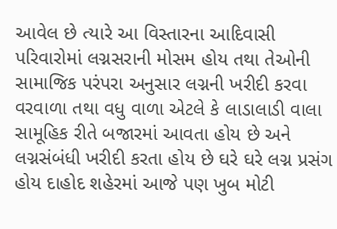આવેલ છે ત્યારે આ વિસ્તારના આદિવાસી પરિવારોમાં લગ્નસરાની મોસમ હોય તથા તેઓની સામાજિક પરંપરા અનુસાર લગ્નની ખરીદી કરવા વરવાળા તથા વધુ વાળા એટલે કે લાડાલાડી વાલા સામૂહિક રીતે બજારમાં આવતા હોય છે અને લગ્નસંબંધી ખરીદી કરતા હોય છે ઘરે ઘરે લગ્ન પ્રસંગ હોય દાહોદ શહેરમાં આજે પણ ખુબ મોટી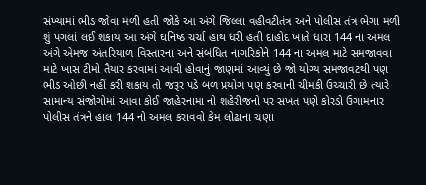સંખ્યામાં ભીડ જોવા મળી હતી જોકે આ અંગે જિલ્લા વહીવટીતંત્ર અને પોલીસ તંત્ર ભેગા મળી શું પગલાં લઈ શકાય આ અંગે ઘનિષ્ઠ ચર્ચા હાથ ધરી હતી દાહોદ ખાતે ધારા 144 ના અમલ અંગે એમજ અંતરિયાળ વિસ્તારના અને સંબંધિત નાગરિકોને 144 ના અમલ માટે સમજાવવા માટે ખાસ ટીમો તૈયાર કરવામાં આવી હોવાનું જાણમાં આવ્યું છે જો યોગ્ય સમજાવટથી પણ ભીડ ઓછી નહીં કરી શકાય તો જરૂર પડે બળ પ્રયોગ પણ કરવાની ચીમકી ઉચ્ચારી છે ત્યારે સામાન્ય સંજોગોમાં આવા કોઈ જાહેરનામા નો શહેરીજનો પર સખત પણે કોરડો ઉગામનાર પોલીસ તંત્રને હાલ 144 નો અમલ કરાવવો કેમ લોઢાના ચણા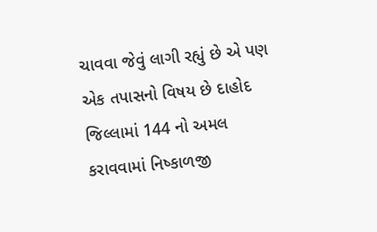ચાવવા જેવું લાગી રહ્યું છે એ પણ એક તપાસનો વિષય છે દાહોદ જિલ્લામાં 144 નો અમલ કરાવવામાં નિષ્કાળજી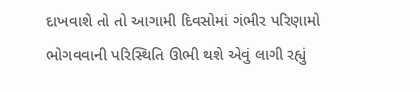દાખવાશે તો તો આગામી દિવસોમાં ગંભીર પરિણામો ભોગવવાની પરિસ્થિતિ ઊભી થશે એવું લાગી રહ્યું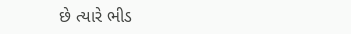છે ત્યારે ભીડ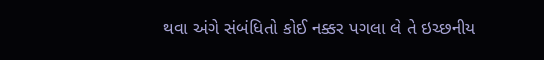થવા અંગે સંબંધિતો કોઈ નક્કર પગલા લે તે ઇચ્છનીય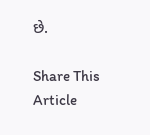છે.

Share This Article